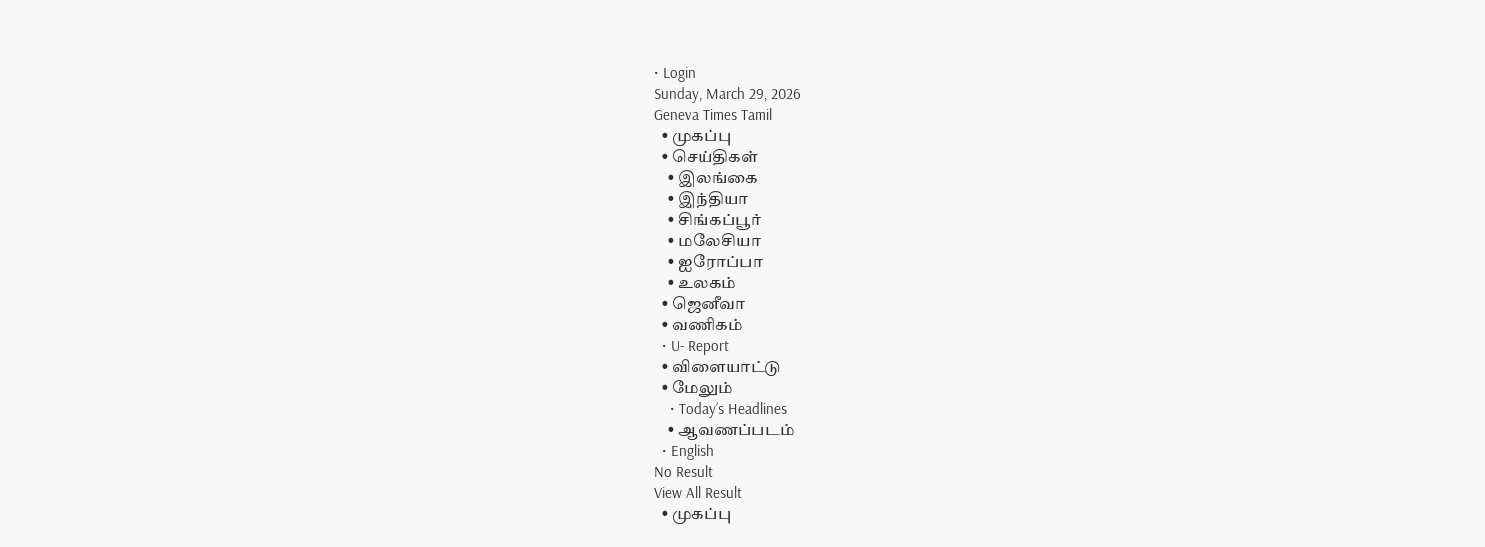• Login
Sunday, March 29, 2026
Geneva Times Tamil
  • முகப்பு
  • செய்திகள்
    • இலங்கை
    • இந்தியா
    • சிங்கப்பூர்
    • மலேசியா
    • ஐரோப்பா
    • உலகம்
  • ஜெனீவா
  • வணிகம்
  • U- Report
  • விளையாட்டு
  • மேலும்
    • Today’s Headlines
    • ஆவணப்படம்
  • English
No Result
View All Result
  • முகப்பு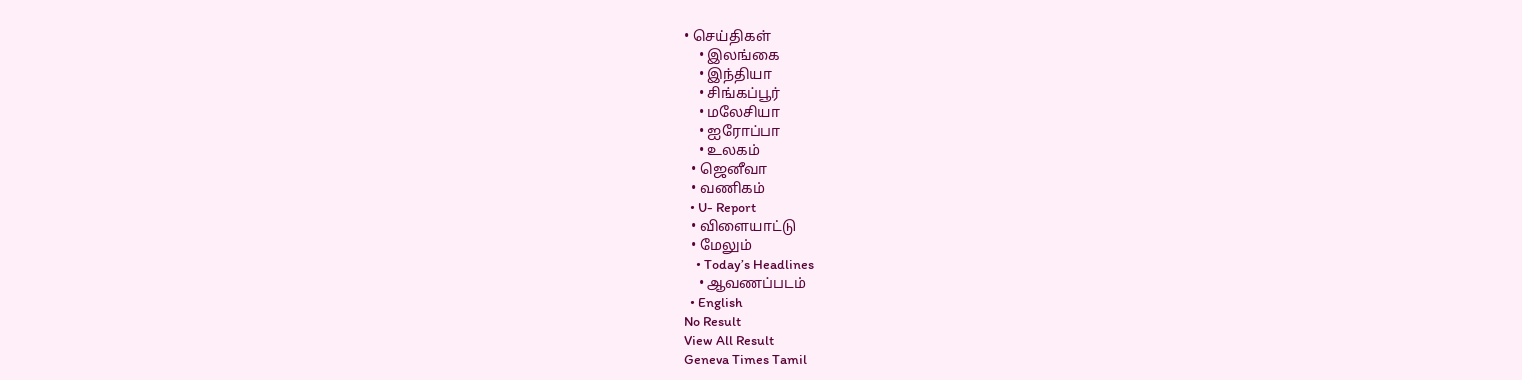• செய்திகள்
    • இலங்கை
    • இந்தியா
    • சிங்கப்பூர்
    • மலேசியா
    • ஐரோப்பா
    • உலகம்
  • ஜெனீவா
  • வணிகம்
  • U- Report
  • விளையாட்டு
  • மேலும்
    • Today’s Headlines
    • ஆவணப்படம்
  • English
No Result
View All Result
Geneva Times Tamil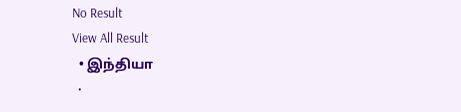No Result
View All Result
  • இந்தியா
  •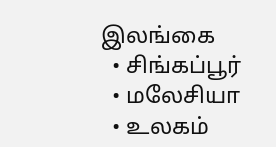இலங்கை
  • சிங்கப்பூர்
  • மலேசியா
  • உலகம்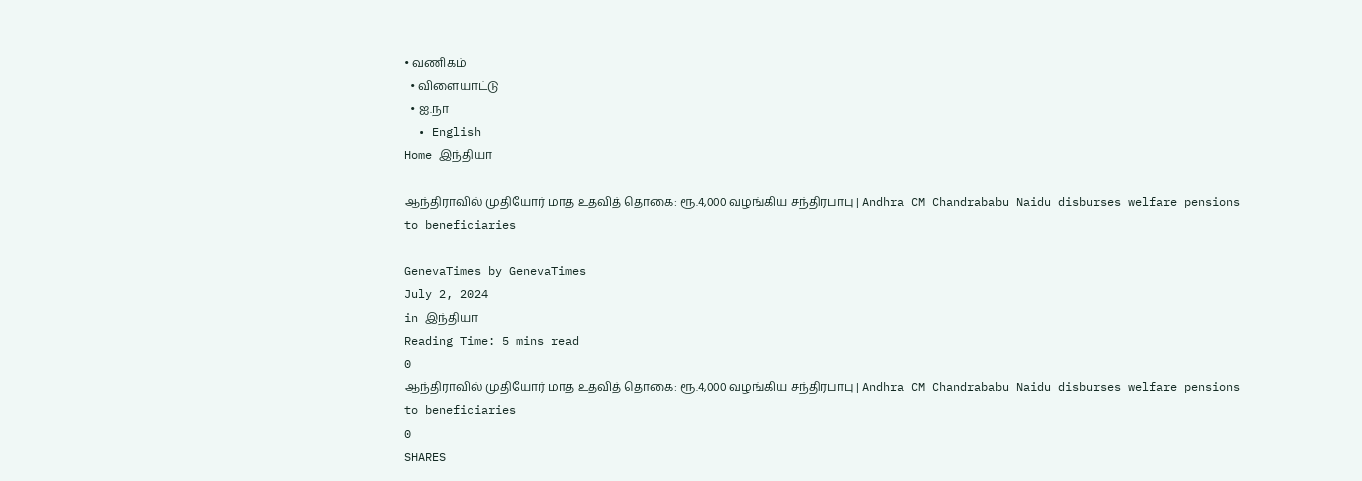• வணிகம்
  • விளையாட்டு
  • ஐ.நா
  • English
Home இந்தியா

ஆந்திராவில் முதியோர் மாத உதவித் தொகை: ரூ.4,000 வழங்கிய சந்திரபாபு | Andhra CM Chandrababu Naidu disburses welfare pensions to beneficiaries

GenevaTimes by GenevaTimes
July 2, 2024
in இந்தியா
Reading Time: 5 mins read
0
ஆந்திராவில் முதியோர் மாத உதவித் தொகை: ரூ.4,000 வழங்கிய சந்திரபாபு | Andhra CM Chandrababu Naidu disburses welfare pensions to beneficiaries
0
SHARES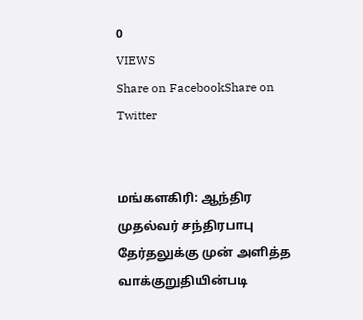0
VIEWS
Share on FacebookShare on Twitter


மங்களகிரி: ஆந்திர முதல்வர் சந்திரபாபு தேர்தலுக்கு முன் அளித்த வாக்குறுதியின்படி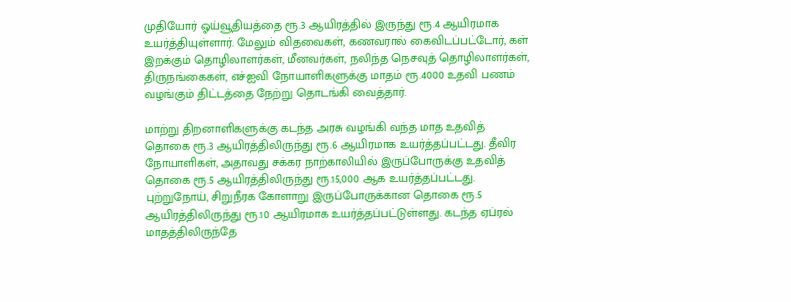முதியோர் ஓய்வூதியத்தை ரூ.3 ஆயிரத்தில் இருந்து ரூ.4 ஆயிரமாக உயர்த்தியுள்ளார். மேலும் விதவைகள், கணவரால் கைவிடப்பட்டோர், கள் இறக்கும் தொழிலாளர்கள், மீனவர்கள், நலிந்த நெசவுத் தொழிலாளர்கள், திருநங்கைகள், எச்ஐவி நோயாளிகளுக்கு மாதம் ரூ.4000 உதவி பணம் வழங்கும் திட்டத்தை நேற்று தொடங்கி வைத்தார்.

மாற்று திறனாளிகளுக்கு கடந்த அரசு வழங்கி வந்த மாத உதவித் தொகை ரூ.3 ஆயிரத்திலிருந்து ரூ.6 ஆயிரமாக உயர்த்தப்பட்டது. தீவிர நோயாளிகள், அதாவது சக்கர நாற்காலியில் இருப்போருக்கு உதவித் தொகை ரூ.5 ஆயிரத்திலிருந்து ரூ.15,000 ஆக உயர்த்தப்பட்டது. புற்றுநோய், சிறுநீரக கோளாறு இருப்போருக்கான தொகை ரூ.5 ஆயிரத்திலிருந்து ரூ.10 ஆயிரமாக உயர்த்தப்பட்டுள்ளது. கடந்த ஏப்ரல் மாதத்திலிருந்தே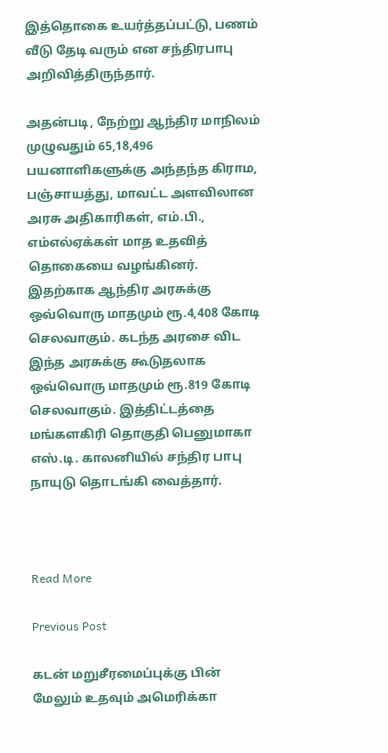இத்தொகை உயர்த்தப்பட்டு, பணம் வீடு தேடி வரும் என சந்திரபாபு அறிவித்திருந்தார்.

அதன்படி, நேற்று ஆந்திர மாநிலம் முழுவதும் 65,18,496 பயனாளிகளுக்கு அந்தந்த கிராம, பஞ்சாயத்து, மாவட்ட அளவிலான அரசு அதிகாரிகள், எம்.பி., எம்எல்ஏக்கள் மாத உதவித் தொகையை வழங்கினர். இதற்காக ஆந்திர அரசுக்கு ஒவ்வொரு மாதமும் ரூ.4,408 கோடி செலவாகும். கடந்த அரசை விட இந்த அரசுக்கு கூடுதலாக ஒவ்வொரு மாதமும் ரூ.819 கோடி செலவாகும். இத்திட்டத்தை மங்களகிரி தொகுதி பெனுமாகா எஸ்.டி. காலனியில் சந்திர பாபு நாயுடு தொடங்கி வைத்தார்.



Read More

Previous Post

கடன் மறுசீரமைப்புக்கு பின் மேலும் உதவும் அமெரிக்கா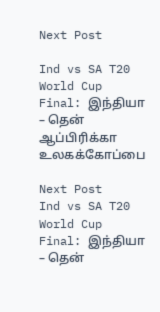Next Post

Ind vs SA T20 World Cup Final: இந்தியா – தென் ஆப்பிரிக்கா உலகக்கோப்பை

Next Post
Ind vs SA T20 World Cup Final: இந்தியா – தென்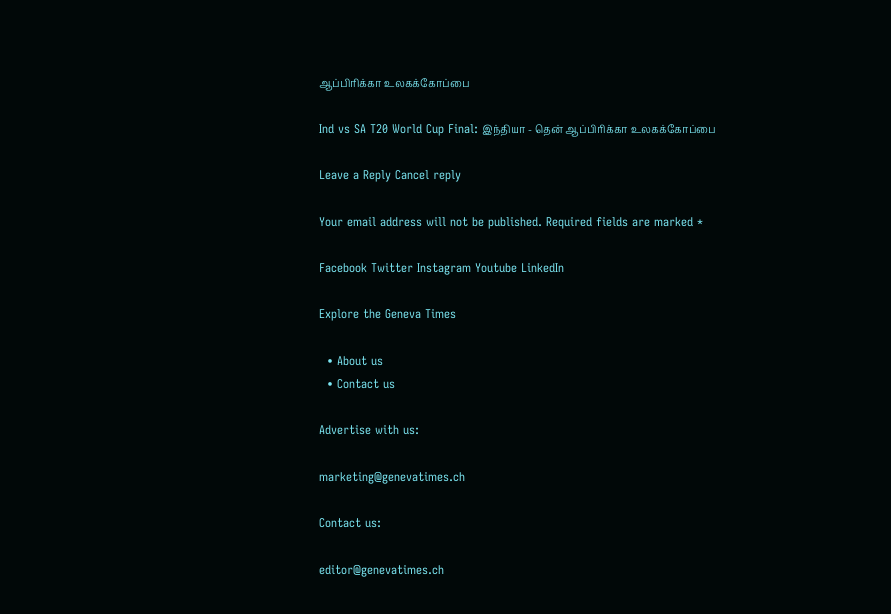ஆப்பிரிக்கா உலகக்கோப்பை

Ind vs SA T20 World Cup Final: இந்தியா - தென் ஆப்பிரிக்கா உலகக்கோப்பை

Leave a Reply Cancel reply

Your email address will not be published. Required fields are marked *

Facebook Twitter Instagram Youtube LinkedIn

Explore the Geneva Times

  • About us
  • Contact us

Advertise with us:

marketing@genevatimes.ch

Contact us:

editor@genevatimes.ch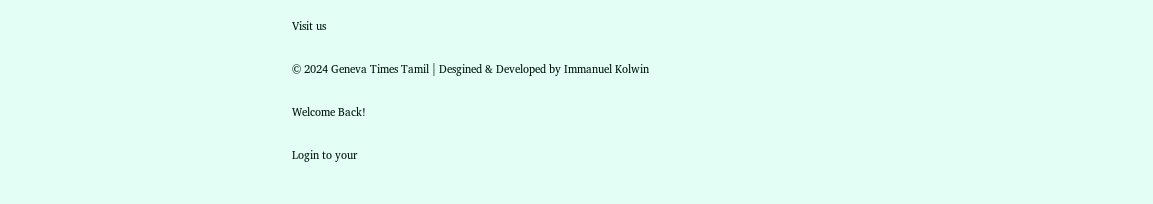Visit us

© 2024 Geneva Times Tamil | Desgined & Developed by Immanuel Kolwin

Welcome Back!

Login to your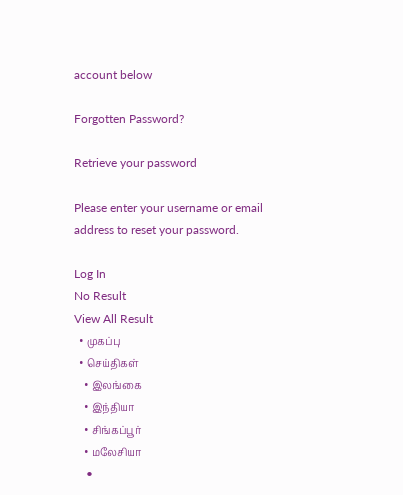account below

Forgotten Password?

Retrieve your password

Please enter your username or email address to reset your password.

Log In
No Result
View All Result
  • முகப்பு
  • செய்திகள்
    • இலங்கை
    • இந்தியா
    • சிங்கப்பூர்
    • மலேசியா
    •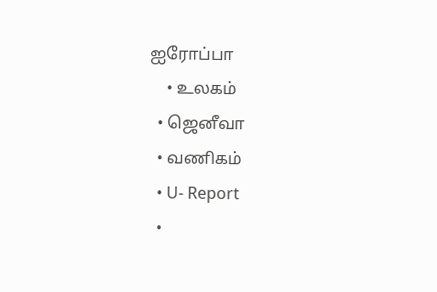ஐரோப்பா
    • உலகம்
  • ஜெனீவா
  • வணிகம்
  • U- Report
  •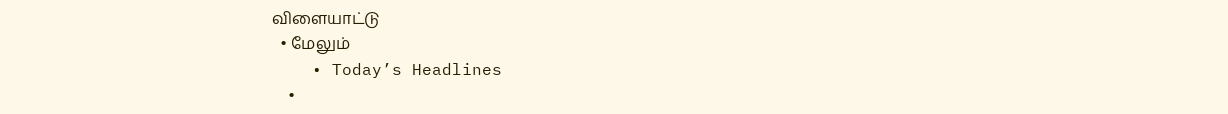விளையாட்டு
  • மேலும்
    • Today’s Headlines
    •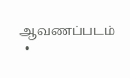ஆவணப்படம்
  •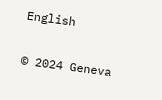English

© 2024 Geneva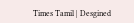Times Tamil | Desgined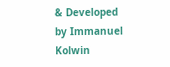& Developed by Immanuel Kolwin